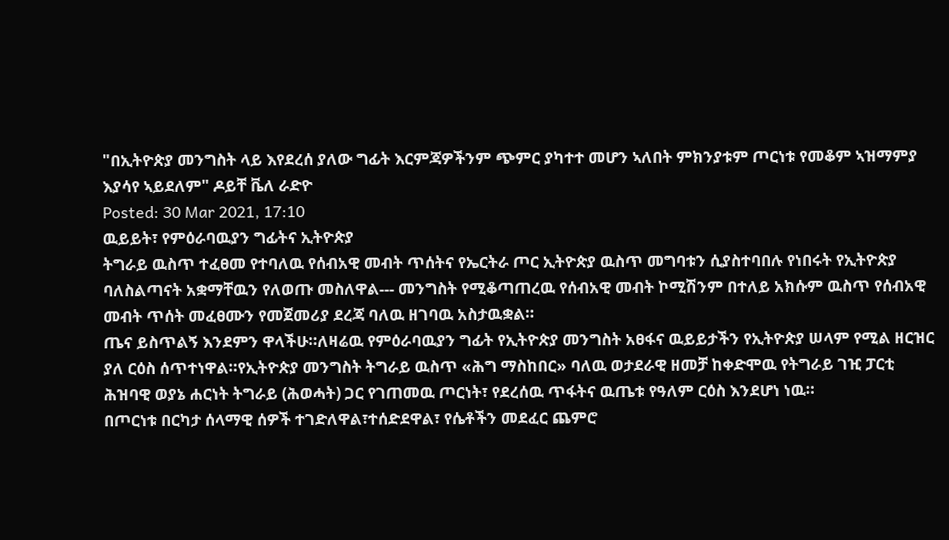"በኢትዮጵያ መንግስት ላይ እየደረሰ ያለው ግፊት እርምጃዎችንም ጭምር ያካተተ መሆን ኣለበት ምክንያቱም ጦርነቱ የመቆም ኣዝማምያ እያሳየ ኣይደለም" ዶይቸ ቬለ ራድዮ
Posted: 30 Mar 2021, 17:10
ዉይይት፣ የምዕራባዉያን ግፊትና ኢትዮጵያ
ትግራይ ዉስጥ ተፈፀመ የተባለዉ የሰብአዊ መብት ጥሰትና የኤርትራ ጦር ኢትዮጵያ ዉስጥ መግባቱን ሲያስተባበሉ የነበሩት የኢትዮጵያ ባለስልጣናት አቋማቸዉን የለወጡ መስለዋል--- መንግስት የሚቆጣጠረዉ የሰብአዊ መብት ኮሚሽንም በተለይ አክሱም ዉስጥ የሰብአዊ መብት ጥሰት መፈፀሙን የመጀመሪያ ደረጃ ባለዉ ዘገባዉ አስታዉቋል።
ጤና ይስጥልኝ እንደምን ዋላችሁ።ለዛሬዉ የምዕራባዉያን ግፊት የኢትዮጵያ መንግስት አፀፋና ዉይይታችን የኢትዮጵያ ሠላም የሚል ዘርዝር ያለ ርዕስ ሰጥተነዋል።የኢትዮጵያ መንግስት ትግራይ ዉስጥ «ሕግ ማስከበር» ባለዉ ወታደራዊ ዘመቻ ከቀድሞዉ የትግራይ ገዢ ፓርቲ ሕዝባዊ ወያኔ ሐርነት ትግራይ (ሕወሓት) ጋር የገጠመዉ ጦርነት፣ የደረሰዉ ጥፋትና ዉጤቱ የዓለም ርዕስ እንደሆነ ነዉ።
በጦርነቱ በርካታ ሰላማዊ ሰዎች ተገድለዋል፣ተሰድደዋል፣ የሴቶችን መደፈር ጨምሮ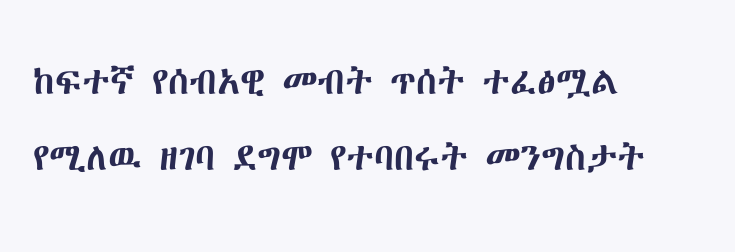ከፍተኛ የሰብአዊ መብት ጥሰት ተፈፅሟል የሚለዉ ዘገባ ደግሞ የተባበሩት መንግስታት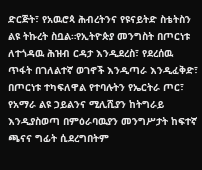ድርጅት፣ የአዉሮጳ ሕብረትንና የዩናይትድ ስቴትስን ልዩ ትኩረት ስቧል።የኢትዮጵያ መንግስት በጦርነቱ ለተጎዳዉ ሕዝብ ርዳታ እንዲደረስ፣ የደረሰዉ ጥፋት በገለልተኛ ወገኖች እንዲጣራ እንዲፈቅድ፣ በጦርነቱ ተካፍለዋል የተባሉትን የኤርትራ ጦር፣ የአማራ ልዩ ኃይልንና ሚሊሺያን ከትግራይ እንዲያስወጣ በምዕራባዉያን መንግሥታት ከፍተኛ ጫናና ግፊት ሲደረግበትም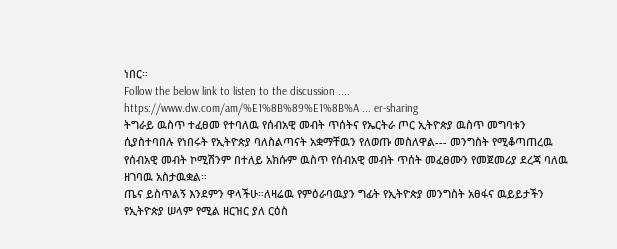ነበር።
Follow the below link to listen to the discussion ....
https://www.dw.com/am/%E1%8B%89%E1%8B%A ... er-sharing
ትግራይ ዉስጥ ተፈፀመ የተባለዉ የሰብአዊ መብት ጥሰትና የኤርትራ ጦር ኢትዮጵያ ዉስጥ መግባቱን ሲያስተባበሉ የነበሩት የኢትዮጵያ ባለስልጣናት አቋማቸዉን የለወጡ መስለዋል--- መንግስት የሚቆጣጠረዉ የሰብአዊ መብት ኮሚሽንም በተለይ አክሱም ዉስጥ የሰብአዊ መብት ጥሰት መፈፀሙን የመጀመሪያ ደረጃ ባለዉ ዘገባዉ አስታዉቋል።
ጤና ይስጥልኝ እንደምን ዋላችሁ።ለዛሬዉ የምዕራባዉያን ግፊት የኢትዮጵያ መንግስት አፀፋና ዉይይታችን የኢትዮጵያ ሠላም የሚል ዘርዝር ያለ ርዕስ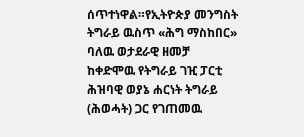ሰጥተነዋል።የኢትዮጵያ መንግስት ትግራይ ዉስጥ «ሕግ ማስከበር» ባለዉ ወታደራዊ ዘመቻ ከቀድሞዉ የትግራይ ገዢ ፓርቲ ሕዝባዊ ወያኔ ሐርነት ትግራይ (ሕወሓት) ጋር የገጠመዉ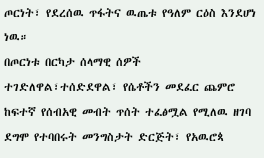ጦርነት፣ የደረሰዉ ጥፋትና ዉጤቱ የዓለም ርዕስ እንደሆነ ነዉ።
በጦርነቱ በርካታ ሰላማዊ ሰዎች ተገድለዋል፣ተሰድደዋል፣ የሴቶችን መደፈር ጨምሮ ከፍተኛ የሰብአዊ መብት ጥሰት ተፈፅሟል የሚለዉ ዘገባ ደግሞ የተባበሩት መንግስታት ድርጅት፣ የአዉሮጳ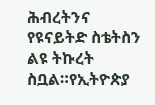ሕብረትንና የዩናይትድ ስቴትስን ልዩ ትኩረት ስቧል።የኢትዮጵያ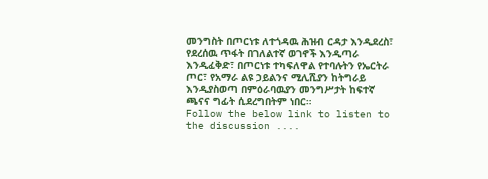መንግስት በጦርነቱ ለተጎዳዉ ሕዝብ ርዳታ እንዲደረስ፣ የደረሰዉ ጥፋት በገለልተኛ ወገኖች እንዲጣራ እንዲፈቅድ፣ በጦርነቱ ተካፍለዋል የተባሉትን የኤርትራ ጦር፣ የአማራ ልዩ ኃይልንና ሚሊሺያን ከትግራይ እንዲያስወጣ በምዕራባዉያን መንግሥታት ከፍተኛ ጫናና ግፊት ሲደረግበትም ነበር።
Follow the below link to listen to the discussion ....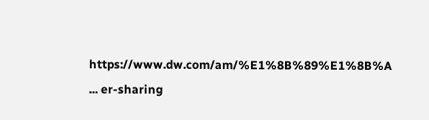https://www.dw.com/am/%E1%8B%89%E1%8B%A ... er-sharing